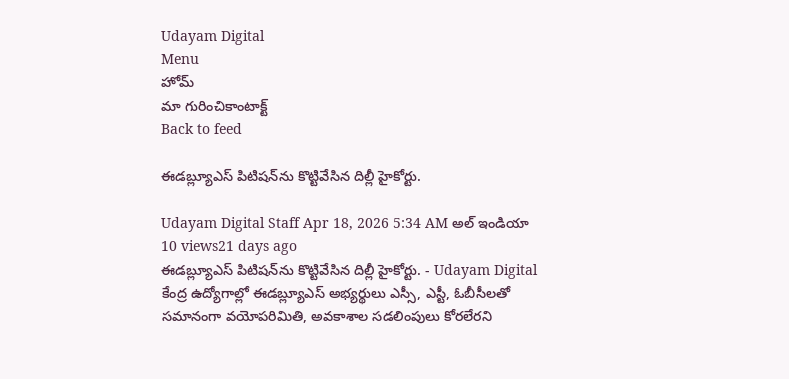Udayam Digital
Menu
హోమ్
మా గురించికాంటాక్ట్
Back to feed

ఈడబ్ల్యూఎస్‌ పిటిషన్‌ను కొట్టివేసిన దిల్లీ హైకోర్టు.

Udayam Digital Staff Apr 18, 2026 5:34 AM అల్ ఇండియా 10 views21 days ago
ఈడబ్ల్యూఎస్‌ పిటిషన్‌ను కొట్టివేసిన దిల్లీ హైకోర్టు. - Udayam Digital
కేంద్ర ఉద్యోగాల్లో ఈడబ్ల్యూఎస్‌ అభ్యర్థులు ఎస్సీ, ఎస్టీ, ఓబీసీలతో సమానంగా వయోపరిమితి, అవకాశాల సడలింపులు కోరలేరని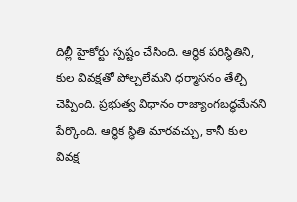దిల్లీ హైకోర్టు స్పష్టం చేసింది. ఆర్థిక పరిస్థితిని, కుల వివక్షతో పోల్చలేమని ధర్మాసనం తేల్చి చెప్పింది. ప్రభుత్వ విధానం రాజ్యాంగబద్ధమేనని పేర్కొంది. ఆర్థిక స్థితి మారవచ్చు, కానీ కుల వివక్ష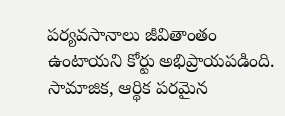పర్యవసానాలు జీవితాంతం ఉంటాయని కోర్టు అభిప్రాయపడింది. సామాజిక, ఆర్థిక పరమైన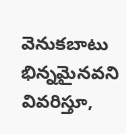వెనుకబాటు భిన్నమైనవని వివరిస్తూ,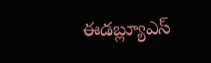ఈడబ్ల్యూఎస్‌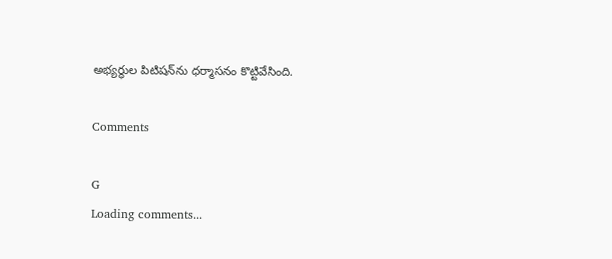అభ్యర్థుల పిటిషన్‌ను ధర్మాసనం కొట్టివేసింది.

Comments

G
Loading comments...